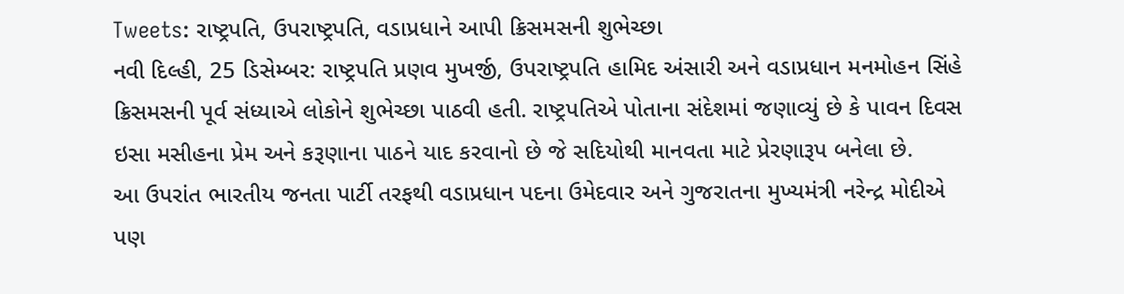Tweets: રાષ્ટ્રપતિ, ઉપરાષ્ટ્રપતિ, વડાપ્રધાને આપી ક્રિસમસની શુભેચ્છા
નવી દિલ્હી, 25 ડિસેમ્બર: રાષ્ટ્રપતિ પ્રણવ મુખર્જી, ઉપરાષ્ટ્રપતિ હામિદ અંસારી અને વડાપ્રધાન મનમોહન સિંહે ક્રિસમસની પૂર્વ સંધ્યાએ લોકોને શુભેચ્છા પાઠવી હતી. રાષ્ટ્રપતિએ પોતાના સંદેશમાં જણાવ્યું છે કે પાવન દિવસ ઇસા મસીહના પ્રેમ અને કરૂણાના પાઠને યાદ કરવાનો છે જે સદિયોથી માનવતા માટે પ્રેરણારૂપ બનેલા છે.
આ ઉપરાંત ભારતીય જનતા પાર્ટી તરફથી વડાપ્રધાન પદના ઉમેદવાર અને ગુજરાતના મુખ્યમંત્રી નરેન્દ્ર મોદીએ પણ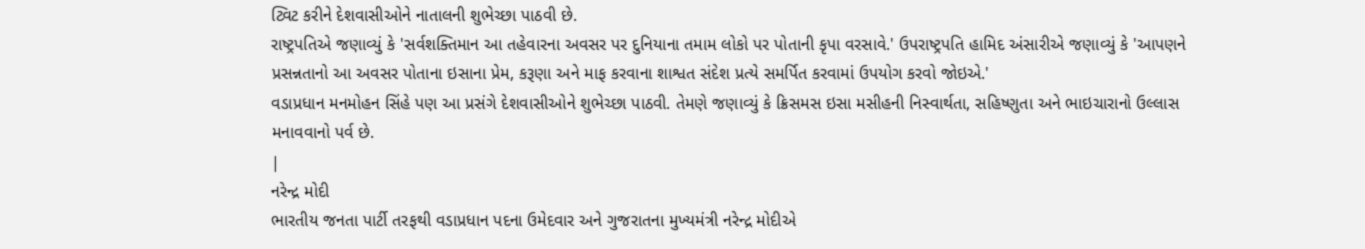ટ્વિટ કરીને દેશવાસીઓને નાતાલની શુભેચ્છા પાઠવી છે.
રાષ્ટ્રપતિએ જણાવ્યું કે 'સર્વશક્તિમાન આ તહેવારના અવસર પર દુનિયાના તમામ લોકો પર પોતાની કૃપા વરસાવે.' ઉપરાષ્ટ્રપતિ હામિદ અંસારીએ જણાવ્યું કે 'આપણને પ્રસન્નતાનો આ અવસર પોતાના ઇસાના પ્રેમ, કરૂણા અને માફ કરવાના શાશ્વત સંદેશ પ્રત્યે સમર્પિત કરવામાં ઉપયોગ કરવો જોઇએ.'
વડાપ્રધાન મનમોહન સિંહે પણ આ પ્રસંગે દેશવાસીઓને શુભેચ્છા પાઠવી. તેમણે જણાવ્યું કે ક્રિસમસ ઇસા મસીહની નિસ્વાર્થતા, સહિષ્ણુતા અને ભાઇચારાનો ઉલ્લાસ મનાવવાનો પર્વ છે.
|
નરેન્દ્ર મોદી
ભારતીય જનતા પાર્ટી તરફથી વડાપ્રધાન પદના ઉમેદવાર અને ગુજરાતના મુખ્યમંત્રી નરેન્દ્ર મોદીએ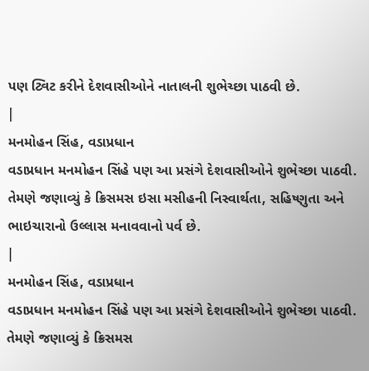પણ ટ્વિટ કરીને દેશવાસીઓને નાતાલની શુભેચ્છા પાઠવી છે.
|
મનમોહન સિંહ, વડાપ્રધાન
વડાપ્રધાન મનમોહન સિંહે પણ આ પ્રસંગે દેશવાસીઓને શુભેચ્છા પાઠવી. તેમણે જણાવ્યું કે ક્રિસમસ ઇસા મસીહની નિસ્વાર્થતા, સહિષ્ણુતા અને ભાઇચારાનો ઉલ્લાસ મનાવવાનો પર્વ છે.
|
મનમોહન સિંહ, વડાપ્રધાન
વડાપ્રધાન મનમોહન સિંહે પણ આ પ્રસંગે દેશવાસીઓને શુભેચ્છા પાઠવી. તેમણે જણાવ્યું કે ક્રિસમસ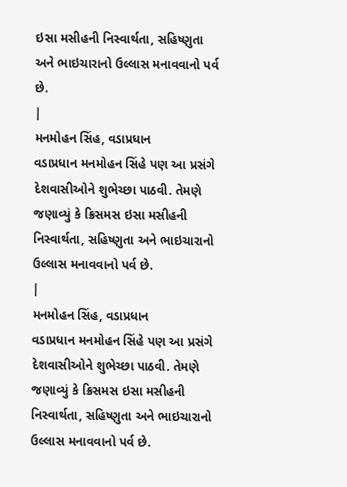ઇસા મસીહની નિસ્વાર્થતા, સહિષ્ણુતા અને ભાઇચારાનો ઉલ્લાસ મનાવવાનો પર્વ છે.
|
મનમોહન સિંહ, વડાપ્રધાન
વડાપ્રધાન મનમોહન સિંહે પણ આ પ્રસંગે દેશવાસીઓને શુભેચ્છા પાઠવી. તેમણે જણાવ્યું કે ક્રિસમસ ઇસા મસીહની નિસ્વાર્થતા, સહિષ્ણુતા અને ભાઇચારાનો ઉલ્લાસ મનાવવાનો પર્વ છે.
|
મનમોહન સિંહ, વડાપ્રધાન
વડાપ્રધાન મનમોહન સિંહે પણ આ પ્રસંગે દેશવાસીઓને શુભેચ્છા પાઠવી. તેમણે જણાવ્યું કે ક્રિસમસ ઇસા મસીહની નિસ્વાર્થતા, સહિષ્ણુતા અને ભાઇચારાનો ઉલ્લાસ મનાવવાનો પર્વ છે.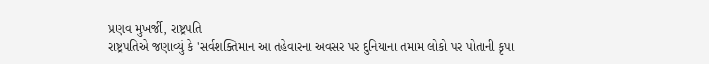પ્રણવ મુખર્જી, રાષ્ટ્રપતિ
રાષ્ટ્રપતિએ જણાવ્યું કે 'સર્વશક્તિમાન આ તહેવારના અવસર પર દુનિયાના તમામ લોકો પર પોતાની કૃપા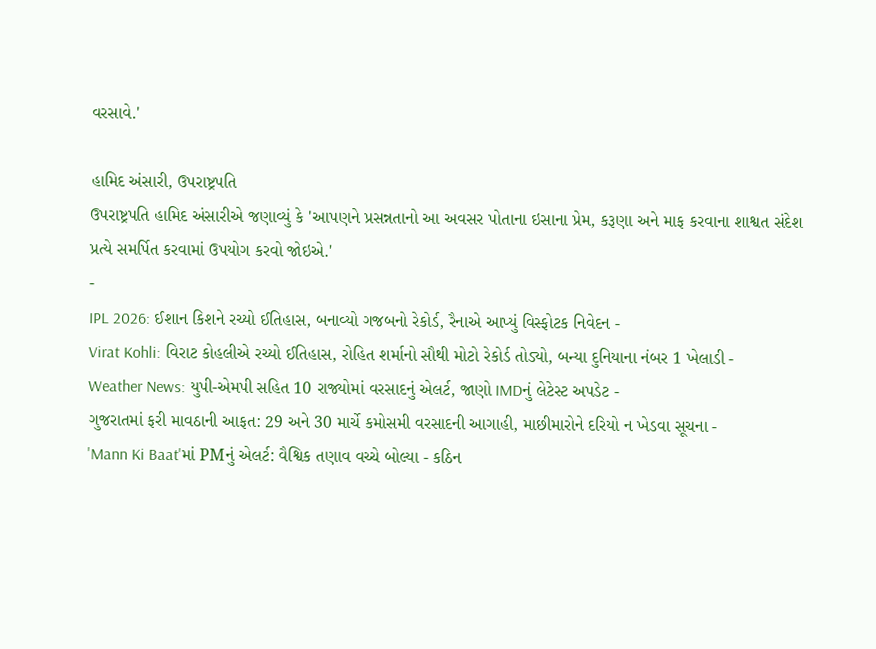વરસાવે.'

હામિદ અંસારી, ઉપરાષ્ટ્રપતિ
ઉપરાષ્ટ્રપતિ હામિદ અંસારીએ જણાવ્યું કે 'આપણને પ્રસન્નતાનો આ અવસર પોતાના ઇસાના પ્રેમ, કરૂણા અને માફ કરવાના શાશ્વત સંદેશ પ્રત્યે સમર્પિત કરવામાં ઉપયોગ કરવો જોઇએ.'
-
IPL 2026: ઈશાન કિશને રચ્યો ઈતિહાસ, બનાવ્યો ગજબનો રેકોર્ડ, રૈનાએ આપ્યું વિસ્ફોટક નિવેદન -
Virat Kohli: વિરાટ કોહલીએ રચ્યો ઈતિહાસ, રોહિત શર્માનો સૌથી મોટો રેકોર્ડ તોડ્યો, બન્યા દુનિયાના નંબર 1 ખેલાડી -
Weather News: યુપી-એમપી સહિત 10 રાજ્યોમાં વરસાદનું એલર્ટ, જાણો IMDનું લેટેસ્ટ અપડેટ -
ગુજરાતમાં ફરી માવઠાની આફત: 29 અને 30 માર્ચે કમોસમી વરસાદની આગાહી, માછીમારોને દરિયો ન ખેડવા સૂચના -
'Mann Ki Baat'માં PMનું એલર્ટ: વૈશ્વિક તણાવ વચ્ચે બોલ્યા - કઠિન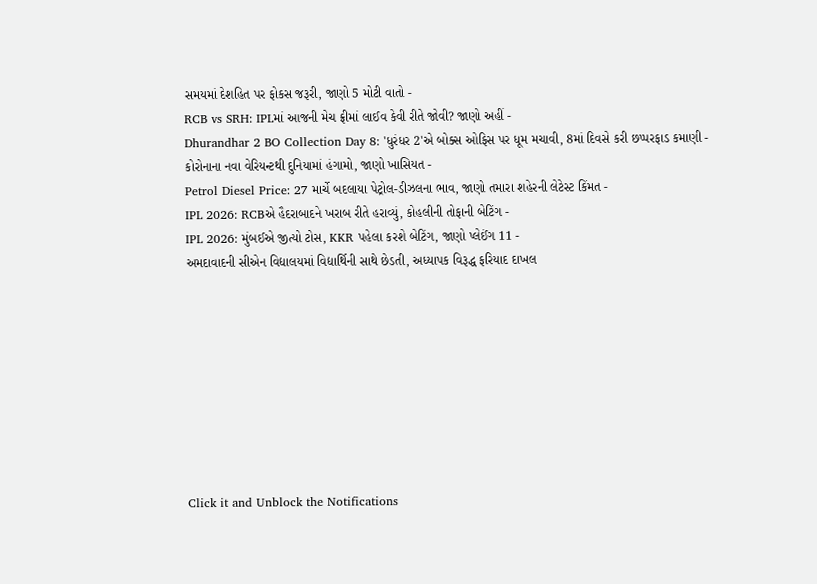સમયમાં દેશહિત પર ફોકસ જરૂરી, જાણો 5 મોટી વાતો -
RCB vs SRH: IPLમાં આજની મેચ ફ્રીમાં લાઈવ કેવી રીતે જોવી? જાણો અહીં -
Dhurandhar 2 BO Collection Day 8: 'ધુરંધર 2'એ બોક્સ ઓફિસ પર ધૂમ મચાવી, 8માં દિવસે કરી છપ્પરફાડ કમાણી -
કોરોનાના નવા વેરિયન્ટથી દુનિયામાં હંગામો, જાણો ખાસિયત -
Petrol Diesel Price: 27 માર્ચે બદલાયા પેટ્રોલ-ડીઝલના ભાવ, જાણો તમારા શહેરની લેટેસ્ટ કિંમત -
IPL 2026: RCBએ હૈદરાબાદને ખરાબ રીતે હરાવ્યું, કોહલીની તોફાની બેટિંગ -
IPL 2026: મુંબઈએ જીત્યો ટોસ, KKR પહેલા કરશે બેટિંગ, જાણો પ્લેઈંગ 11 -
અમદાવાદની સીએન વિદ્યાલયમાં વિદ્યાર્થિની સાથે છેડતી, અધ્યાપક વિરૂદ્ધ ફરિયાદ દાખલ









Click it and Unblock the Notifications